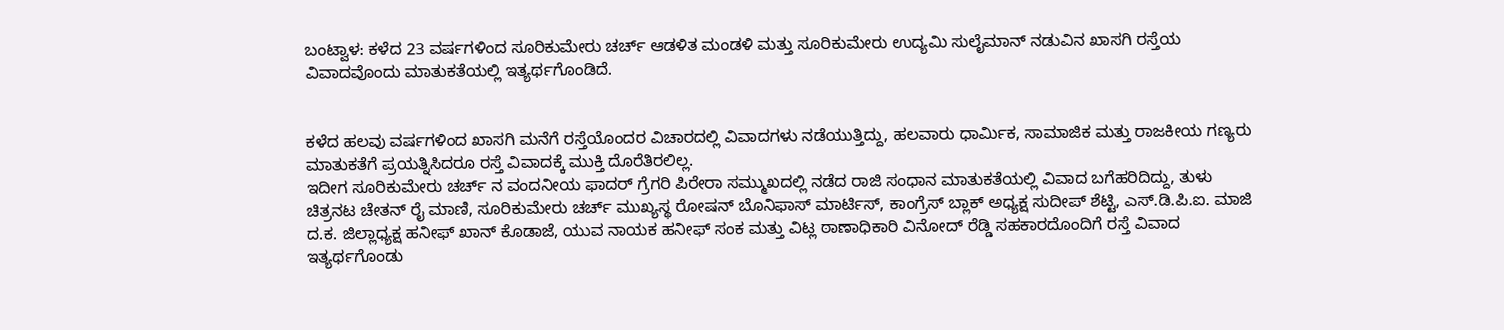ಬಂಟ್ವಾಳ: ಕಳೆದ 23 ವರ್ಷಗಳಿಂದ ಸೂರಿಕುಮೇರು ಚರ್ಚ್ ಆಡಳಿತ ಮಂಡಳಿ ಮತ್ತು ಸೂರಿಕುಮೇರು ಉದ್ಯಮಿ ಸುಲೈಮಾನ್ ನಡುವಿನ ಖಾಸಗಿ ರಸ್ತೆಯ ವಿವಾದವೊಂದು ಮಾತುಕತೆಯಲ್ಲಿ ಇತ್ಯರ್ಥಗೊಂಡಿದೆ.


ಕಳೆದ ಹಲವು ವರ್ಷಗಳಿಂದ ಖಾಸಗಿ ಮನೆಗೆ ರಸ್ತೆಯೊಂದರ ವಿಚಾರದಲ್ಲಿ ವಿವಾದಗಳು ನಡೆಯುತ್ತಿದ್ದು, ಹಲವಾರು ಧಾರ್ಮಿಕ, ಸಾಮಾಜಿಕ ಮತ್ತು ರಾಜಕೀಯ ಗಣ್ಯರು ಮಾತುಕತೆಗೆ ಪ್ರಯತ್ನಿಸಿದರೂ ರಸ್ತೆ ವಿವಾದಕ್ಕೆ ಮುಕ್ತಿ ದೊರೆತಿರಲಿಲ್ಲ.
ಇದೀಗ ಸೂರಿಕುಮೇರು ಚರ್ಚ್ ನ ವಂದನೀಯ ಫಾದರ್ ಗ್ರೆಗರಿ ಪಿರೇರಾ ಸಮ್ಮುಖದಲ್ಲಿ ನಡೆದ ರಾಜಿ ಸಂಧಾನ ಮಾತುಕತೆಯಲ್ಲಿ ವಿವಾದ ಬಗೆಹರಿದಿದ್ದು, ತುಳು ಚಿತ್ರನಟ ಚೇತನ್ ರೈ ಮಾಣಿ, ಸೂರಿಕುಮೇರು ಚರ್ಚ್ ಮುಖ್ಯಸ್ಥ ರೋಷನ್ ಬೊನಿಫಾಸ್ ಮಾರ್ಟಿಸ್, ಕಾಂಗ್ರೆಸ್ ಬ್ಲಾಕ್ ಅಧ್ಯಕ್ಷ ಸುದೀಪ್ ಶೆಟ್ಟಿ, ಎಸ್.ಡಿ.ಪಿ.ಐ. ಮಾಜಿ ದ.ಕ. ಜಿಲ್ಲಾಧ್ಯಕ್ಷ ಹನೀಫ್ ಖಾನ್ ಕೊಡಾಜೆ, ಯುವ ನಾಯಕ ಹನೀಫ್ ಸಂಕ ಮತ್ತು ವಿಟ್ಲ ಠಾಣಾಧಿಕಾರಿ ವಿನೋದ್ ರೆಡ್ಡಿ ಸಹಕಾರದೊಂದಿಗೆ ರಸ್ತೆ ವಿವಾದ ಇತ್ಯರ್ಥಗೊಂಡು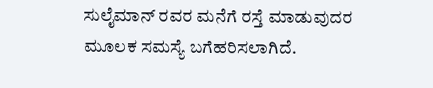ಸುಲೈಮಾನ್ ರವರ ಮನೆಗೆ ರಸ್ತೆ ಮಾಡುವುದರ ಮೂಲಕ ಸಮಸ್ಯೆ ಬಗೆಹರಿಸಲಾಗಿದೆ.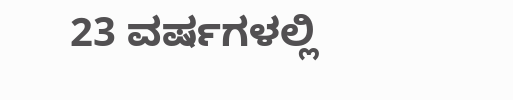23 ವರ್ಷಗಳಲ್ಲಿ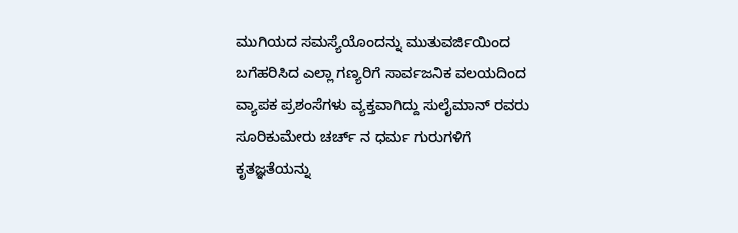ಮುಗಿಯದ ಸಮಸ್ಯೆಯೊಂದನ್ನು ಮುತುವರ್ಜಿಯಿಂದ ಬಗೆಹರಿಸಿದ ಎಲ್ಲಾ ಗಣ್ಯರಿಗೆ ಸಾರ್ವಜನಿಕ ವಲಯದಿಂದ ವ್ಯಾಪಕ ಪ್ರಶಂಸೆಗಳು ವ್ಯಕ್ತವಾಗಿದ್ದು ಸುಲೈಮಾನ್ ರವರು ಸೂರಿಕುಮೇರು ಚರ್ಚ್ ನ ಧರ್ಮ ಗುರುಗಳಿಗೆ ಕೃತಜ್ಞತೆಯನ್ನು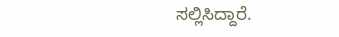ಸಲ್ಲಿಸಿದ್ದಾರೆ.